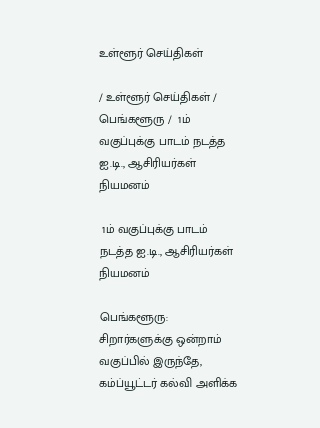உள்ளூர் செய்திகள்

/ உள்ளூர் செய்திகள் / பெங்களூரு /  1ம் வகுப்புக்கு பாடம் நடத்த ஐ.டி., ஆசிரியர்கள் நியமனம்

 1ம் வகுப்புக்கு பாடம் நடத்த ஐ.டி., ஆசிரியர்கள் நியமனம்

பெங்களூரு: சிறார்களுக்கு ஒன்றாம் வகுப்பில் இருந்தே, கம்ப்யூட்டர் கல்வி அளிக்க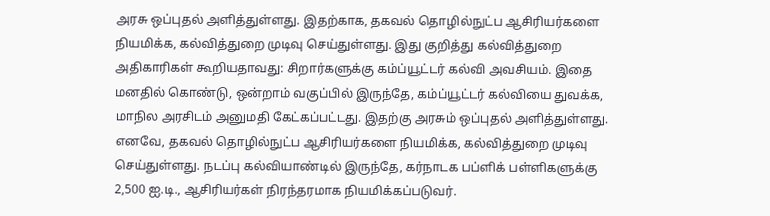அரசு ஒப்புதல் அளித்துள்ளது. இதற்காக, தகவல் தொழில்நுட்ப ஆசிரியர்களை நியமிக்க, கல்வித்துறை முடிவு செய்துள்ளது. இது குறித்து கல்வித்துறை அதிகாரிகள் கூறியதாவது: சிறார்களுக்கு கம்ப்யூட்டர் கல்வி அவசியம். இதை மனதில் கொண்டு, ஒன்றாம் வகுப்பில் இருந்தே, கம்ப்யூட்டர் கல்வியை துவக்க, மாநில அரசிடம் அனுமதி கேட்கப்பட்டது. இதற்கு அரசும் ஒப்புதல் அளித்துள்ளது. எனவே, தகவல் தொழில்நுட்ப ஆசிரியர்களை நியமிக்க, கல்வித்துறை முடிவு செய்துள்ளது. நடப்பு கல்வியாண்டில் இருந்தே, கர்நாடக பப்ளிக் பள்ளிகளுக்கு 2,500 ஐ.டி., ஆசிரியர்கள் நிரந்தரமாக நியமிக்கப்படுவர்.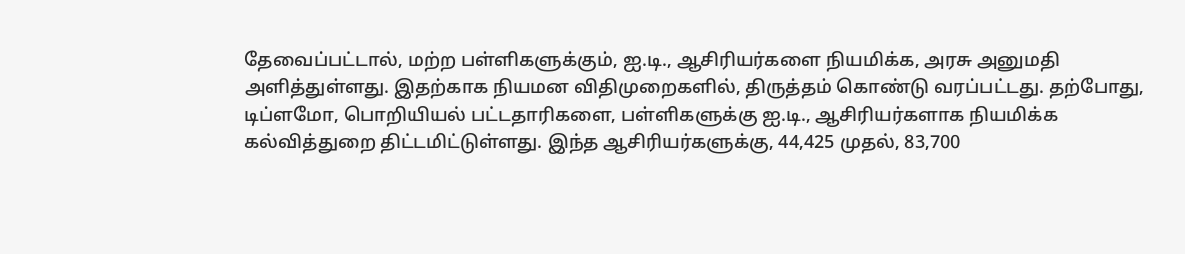தேவைப்பட்டால், மற்ற பள்ளிகளுக்கும், ஐ.டி., ஆசிரியர்களை நியமிக்க, அரசு அனுமதி அளித்துள்ளது. இதற்காக நியமன விதிமுறைகளில், திருத்தம் கொண்டு வரப்பட்டது. தற்போது, டிப்ளமோ, பொறியியல் பட்டதாரிகளை, பள்ளிகளுக்கு ஐ.டி., ஆசிரியர்களாக நியமிக்க கல்வித்துறை திட்டமிட்டுள்ளது. இந்த ஆசிரியர்களுக்கு, 44,425 முதல், 83,700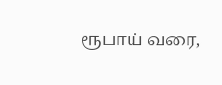ரூபாய் வரை,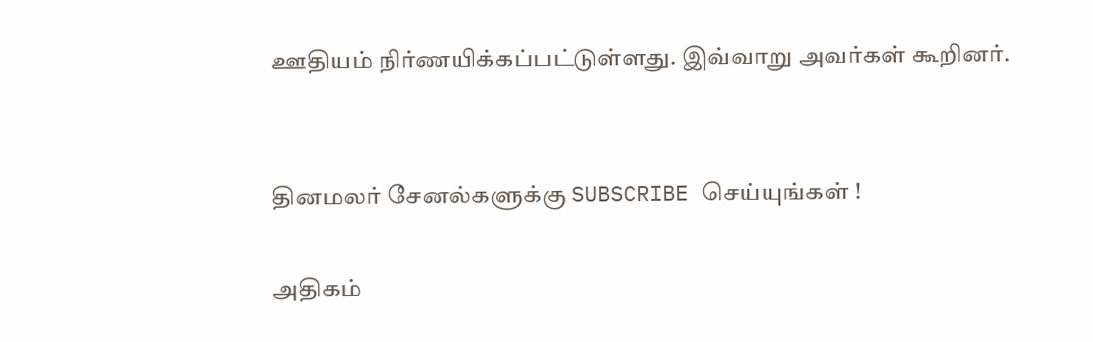ஊதியம் நிர்ணயிக்கப்பட்டுள்ளது. இவ்வாறு அவர்கள் கூறினர்.


தினமலர் சேனல்களுக்கு SUBSCRIBE செய்யுங்கள் !

அதிகம்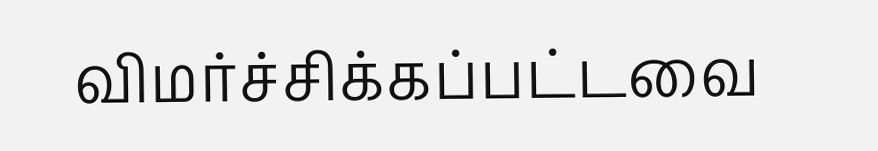விமர்ச்சிக்கப்பட்டவை